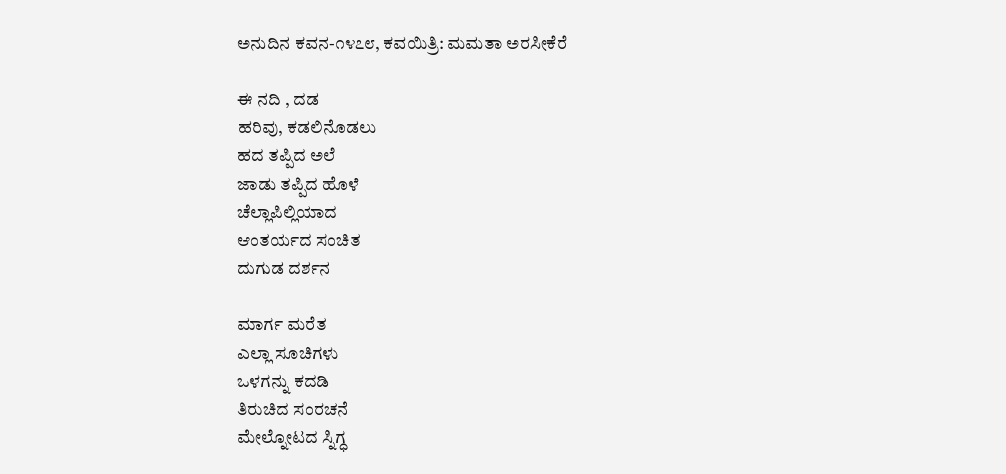ಅನುದಿನ ಕವನ-೧೪೭೮, ಕವಯಿತ್ರಿ: ಮಮತಾ ಅರಸೀಕೆರೆ

ಈ ನದಿ , ದಡ
ಹರಿವು, ಕಡಲಿನೊಡಲು
ಹದ ತಪ್ಪಿದ ಅಲೆ
ಜಾಡು ತಪ್ಪಿದ ಹೊಳೆ
ಚೆಲ್ಲಾಪಿಲ್ಲಿಯಾದ
ಆಂತರ್ಯದ ಸಂಚಿತ
ದುಗುಡ ದರ್ಶನ

ಮಾರ್ಗ ಮರೆತ
ಎಲ್ಲಾ ಸೂಚಿಗಳು
ಒಳಗನ್ನು ಕದಡಿ
ತಿರುಚಿದ ಸಂರಚನೆ
ಮೇಲ್ನೋಟದ ಸ್ನಿಗ್ಧ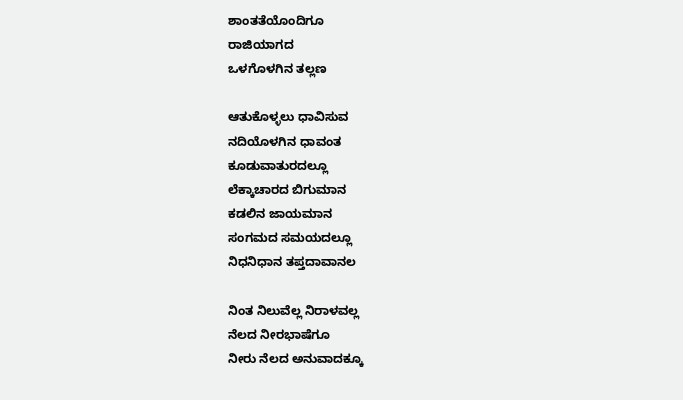ಶಾಂತತೆಯೊಂದಿಗೂ
ರಾಜಿಯಾಗದ
ಒಳಗೊಳಗಿನ ತಲ್ಲಣ

ಆತುಕೊಳ್ಳಲು ಧಾವಿಸುವ
ನದಿಯೊಳಗಿನ ಧಾವಂತ
ಕೂಡುವಾತುರದಲ್ಲೂ
ಲೆಕ್ಕಾಚಾರದ ಬಿಗುಮಾನ
ಕಡಲಿನ ಜಾಯಮಾನ
ಸಂಗಮದ ಸಮಯದಲ್ಲೂ
ನಿಧನಿಧಾನ ತಪ್ತದಾವಾನಲ

ನಿಂತ ನಿಲುವೆಲ್ಲ ನಿರಾಳವಲ್ಲ
ನೆಲದ ನೀರಭಾಷೆಗೂ
ನೀರು ನೆಲದ ಅನುವಾದಕ್ಕೂ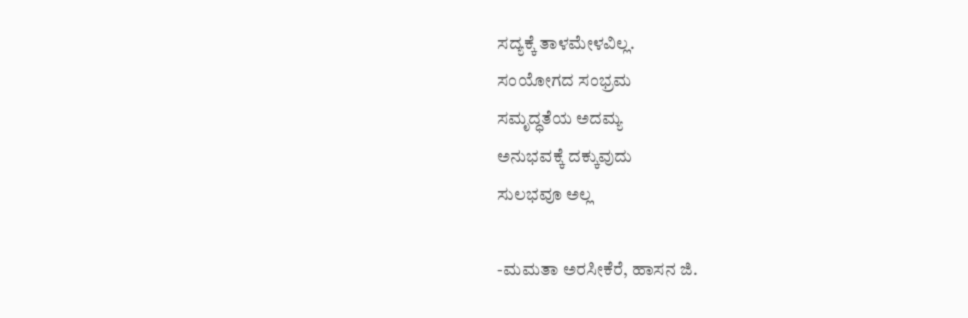ಸದ್ಯಕ್ಕೆ ತಾಳಮೇಳವಿಲ್ಲ.
ಸಂಯೋಗದ ಸಂಭ್ರಮ
ಸಮೃದ್ಧತೆಯ ಅದಮ್ಯ
ಅನುಭವಕ್ಕೆ ದಕ್ಕುವುದು
ಸುಲಭವೂ ಅಲ್ಲ

-ಮಮತಾ‌ ಅರಸೀಕೆರೆ, ಹಾಸನ ಜಿ.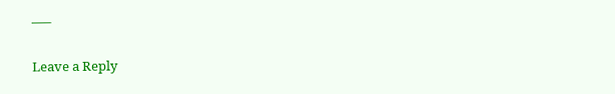—–

Leave a Reply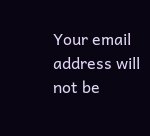Your email address will not be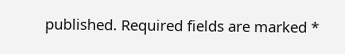published. Required fields are marked *